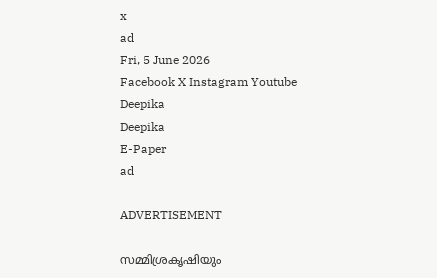x
ad
Fri, 5 June 2026
Facebook X Instagram Youtube
Deepika
Deepika
E-Paper
ad

ADVERTISEMENT

സമ്മിശ്രകൃഷിയും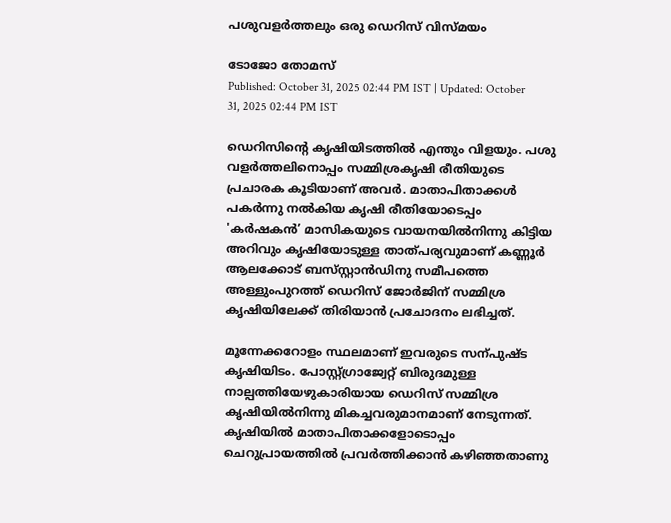പശുവളർത്തലും ഒരു ഡെറിസ് വിസ്മയം

ടോജോ തോമസ്
Published: October 31, 2025 02:44 PM IST | Updated: October 31, 2025 02:44 PM IST

ഡെറിസിന്‍റെ കൃഷിയിടത്തിൽ എന്തും വിളയും. പശു വളർത്തലിനൊപ്പം സമ്മിശ്രകൃഷി രീതിയുടെ പ്രചാരക കൂടിയാണ് അവർ. മാതാപിതാക്കൾ പകർന്നു നൽകിയ കൃഷി രീതിയോടെപ്പം 'കർഷകൻ’ മാസികയുടെ വായനയിൽനിന്നു കിട്ടിയ അറിവും കൃഷിയോടുള്ള താത്പര്യവുമാണ് കണ്ണൂർ ആലക്കോട് ബസ്‌സ്റ്റാൻഡിനു സമീപത്തെ അള്ളുംപുറത്ത് ഡെറിസ് ജോർജിന് സമ്മിശ്ര കൃഷിയിലേക്ക് തിരിയാൻ പ്രചോദനം ലഭിച്ചത്.

മൂന്നേക്കറോളം സ്ഥലമാണ് ഇവരുടെ സന്പുഷ്ട കൃഷിയിടം. പോസ്റ്റ്ഗ്രാജ്വേറ്റ് ബിരുദമുള്ള നാല്പത്തിയേഴുകാരിയായ ഡെറിസ് സമ്മിശ്ര കൃഷിയിൽനിന്നു മികച്ചവരുമാനമാണ് നേടുന്നത്. കൃഷിയിൽ മാതാപിതാക്കളോടൊപ്പം ചെറുപ്രായത്തിൽ പ്രവർത്തിക്കാൻ കഴിഞ്ഞതാണു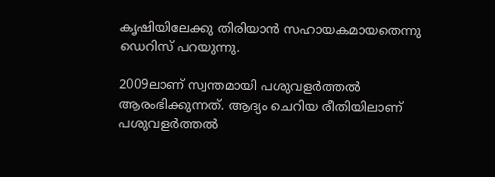കൃഷിയിലേക്കു തിരിയാൻ സഹായകമായതെന്നു ഡെറിസ് പറയുന്നു.

2009ലാണ് സ്വന്തമായി പശുവളർത്തൽ ആരംഭിക്കുന്നത്. ആദ്യം ചെറിയ രീതിയിലാണ് പശുവളർത്തൽ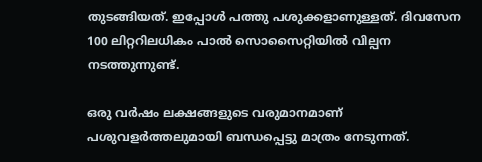തുടങ്ങിയത്. ഇപ്പോൾ പത്തു പശുക്കളാണുള്ളത്. ദിവസേന 100 ലിറ്ററിലധികം പാൽ സൊസൈറ്റിയിൽ വില്പന നടത്തുന്നുണ്ട്.

ഒരു വർഷം ലക്ഷങ്ങളുടെ വരുമാനമാണ് പശുവളർത്തലുമായി ബന്ധപ്പെട്ടു മാത്രം നേടുന്നത്.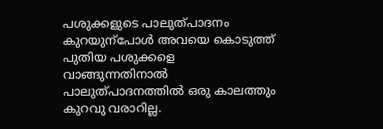പശുക്കളുടെ പാലുത്പാദനം കുറയുന്പോൾ അവയെ കൊടുത്ത് പുതിയ പശുക്കളെ വാങ്ങുന്നതിനാൽ പാലുത്പാദനത്തിൽ ഒരു കാലത്തും കുറവു വരാറില്ല.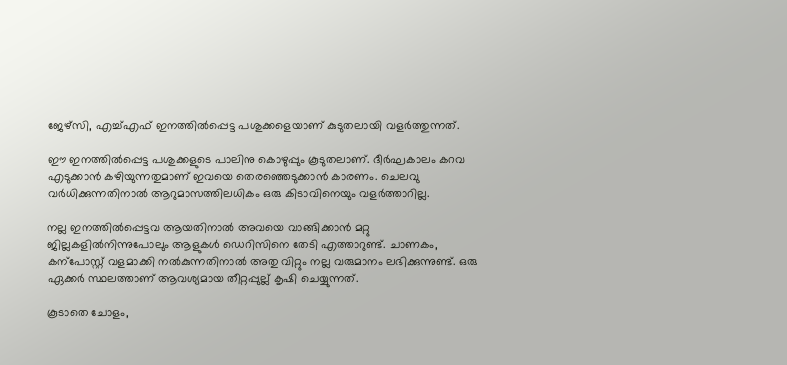ജേഴ്സി, എച്ച്എഫ് ഇനത്തിൽപ്പെട്ട പശുക്കളെയാണ് കുടുതലായി വളർത്തുന്നത്.

ഈ ഇനത്തിൽപ്പെട്ട പശുക്കളുടെ പാലിനു കൊഴുപ്പും കൂടുതലാണ്. ദീർഘകാലം കറവ എടുക്കാൻ കഴിയുന്നതുമാണ് ഇവയെ തെരഞ്ഞെടുക്കാൻ കാരണം. ചെലവു വർധിക്കുന്നതിനാൽ ആറുമാസത്തിലധികം ഒരു കിടാവിനെയും വളർത്താറില്ല.

നല്ല ഇനത്തിൽപ്പെട്ടവ ആയതിനാൽ അവയെ വാങ്ങിക്കാൻ മറ്റു ജില്ലകളിൽനിന്നുപോലും ആളുകൾ ഡെറിസിനെ തേടി എത്താറുണ്ട്. ചാണകം, കന്പോസ്റ്റ് വളമാക്കി നൽകുന്നതിനാൽ അതു വിറ്റും നല്ല വരുമാനം ലഭിക്കുന്നുണ്ട്. ഒരു ഏക്കർ സ്ഥലത്താണ് ആവശ്യമായ തീറ്റപ്പുല്ല് കൃഷി ചെയ്യുന്നത്.

കൂടാതെ ചോളം,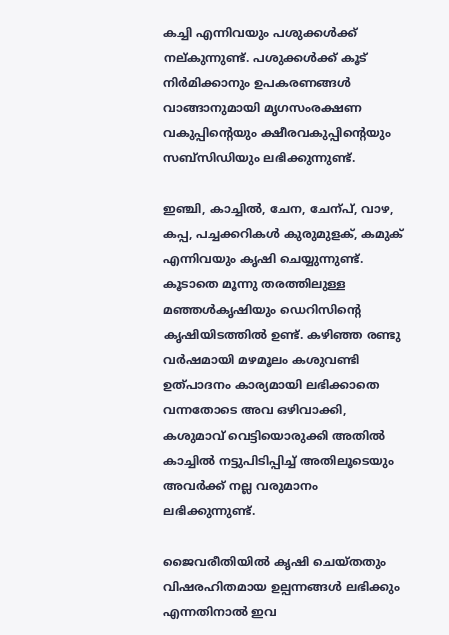കച്ചി എന്നിവയും പശുക്കൾക്ക് നല്കുന്നുണ്ട്. പശുക്കൾക്ക് കൂട് നിർമിക്കാനും ഉപകരണങ്ങൾ വാങ്ങാനുമായി മൃഗസംരക്ഷണ വകുപ്പിന്‍റെയും ക്ഷീരവകുപ്പിന്‍റെയും സബ്സിഡിയും ലഭിക്കുന്നുണ്ട്.

ഇഞ്ചി, കാച്ചിൽ, ചേന, ചേന്പ്, വാഴ, കപ്പ, പച്ചക്കറികൾ കുരുമുളക്, കമുക് എന്നിവയും കൃഷി ചെയ്യുന്നുണ്ട്. കൂടാതെ മൂന്നു തരത്തിലുള്ള മഞ്ഞൾകൃഷിയും ഡെറിസിന്‍റെ കൃഷിയിടത്തിൽ ഉണ്ട്. കഴിഞ്ഞ രണ്ടു വർഷമായി മഴമൂലം കശുവണ്ടി ഉത്പാദനം കാര്യമായി ലഭിക്കാതെ വന്നതോടെ അവ ഒഴിവാക്കി, കശുമാവ് വെട്ടിയൊരുക്കി അതിൽ കാച്ചിൽ നട്ടുപിടിപ്പിച്ച് അതിലൂടെയും അവർക്ക് നല്ല വരുമാനം ലഭിക്കുന്നുണ്ട്.

ജൈവരീതിയിൽ കൃഷി ചെയ്തതും വിഷരഹിതമായ ഉല്പന്നങ്ങൾ ലഭിക്കും എന്നതിനാൽ ഇവ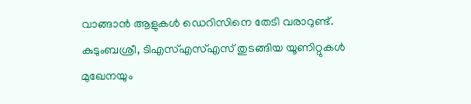വാങ്ങാൻ ആളുകൾ ഡെറിസിനെ തേടി വരാറുണ്ട്. കുടുംബശ്രീ, ടിഎസ്എസ്എസ് തുടങ്ങിയ യൂണിറ്റുകൾ മുഖേനയും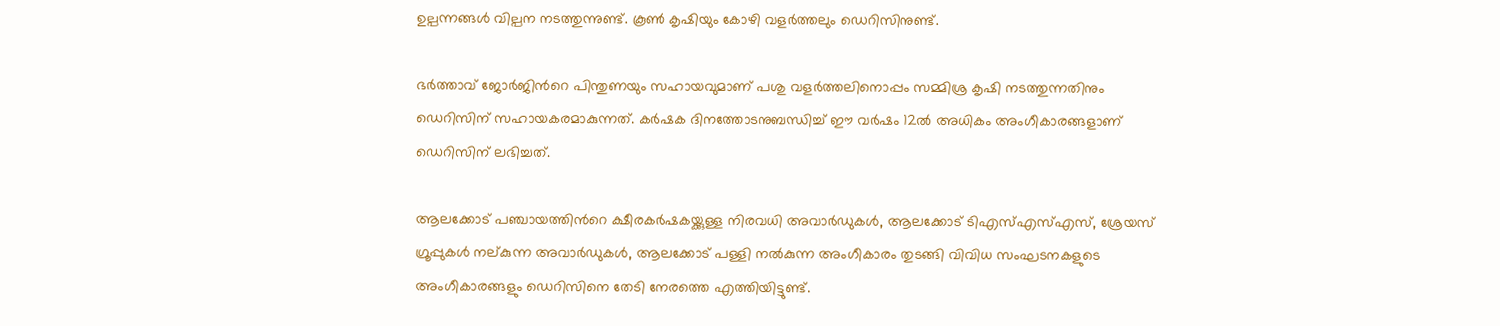ഉല്പന്നങ്ങൾ വില്പന നടത്തുന്നുണ്ട്. കൂണ്‍ കൃഷിയും കോഴി വളർത്തലും ഡെറിസിനുണ്ട്.

ഭർത്താവ് ജോർജിന്‍റെ പിന്തുണയും സഹായവുമാണ് പശു വളർത്തലിനൊപ്പം സമ്മിശ്ര കൃഷി നടത്തുന്നതിനും ഡെറിസിന് സഹായകരമാകുന്നത്. കർഷക ദിനത്തോടനുബന്ധിച്ച് ഈ വർഷം 12ൽ അധികം അംഗീകാരങ്ങളാണ് ഡെറിസിന് ലഭിച്ചത്.

ആലക്കോട് പഞ്ചായത്തിന്‍റെ ക്ഷീരകർഷകയ്ക്കുള്ള നിരവധി അവാർഡുകൾ, ആലക്കോട് ടിഎസ്എസ്എസ്, ശ്രേയസ് ഗ്രൂപ്പുകൾ നല്കുന്ന അവാർഡുകൾ, ആലക്കോട് പള്ളി നൽകുന്ന അംഗീകാരം തുടങ്ങി വിവിധ സംഘടനകളുടെ അംഗീകാരങ്ങളും ഡെറിസിനെ തേടി നേരത്തെ എത്തിയിട്ടുണ്ട്.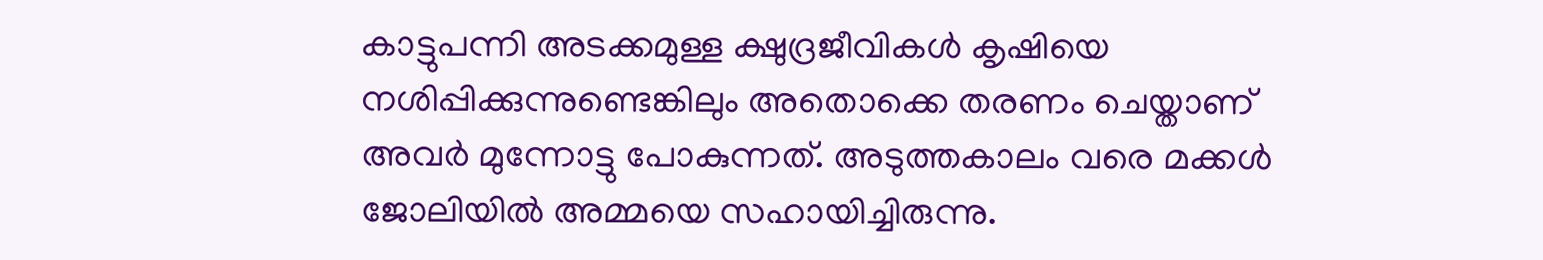കാട്ടുപന്നി അടക്കമുള്ള ക്ഷുദ്രജീവികൾ കൃഷിയെ നശിപ്പിക്കുന്നുണ്ടെങ്കിലും അതൊക്കെ തരണം ചെയ്താണ് അവർ മുന്നോട്ടു പോകുന്നത്. അടുത്തകാലം വരെ മക്കൾ ജോലിയിൽ അമ്മയെ സഹായിച്ചിരുന്നു.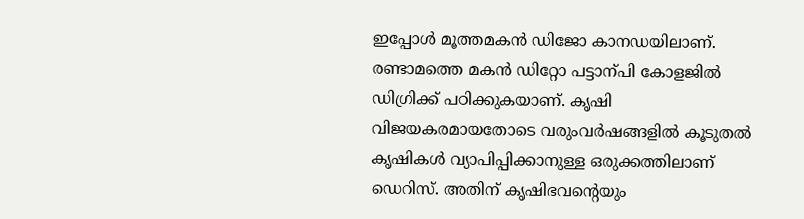ഇപ്പോൾ മൂത്തമകൻ ഡിജോ കാനഡയിലാണ്. രണ്ടാമത്തെ മകൻ ഡിറ്റോ പട്ടാന്പി കോളജിൽ ഡിഗ്രിക്ക് പഠിക്കുകയാണ്. കൃഷി വിജയകരമായതോടെ വരുംവർഷങ്ങളിൽ കൂടുതൽ കൃഷികൾ വ്യാപിപ്പിക്കാനുള്ള ഒരുക്കത്തിലാണ് ഡെറിസ്. അതിന് കൃഷിഭവന്‍റെയും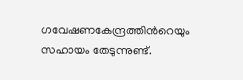ഗവേഷണകേന്ദ്രത്തിന്‍റെയും സഹായം തേടുന്നുണ്ട്.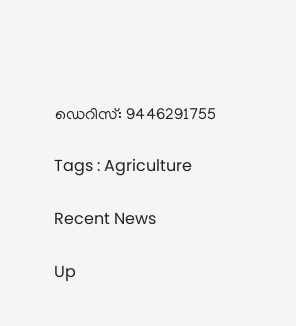ഡെറിസ്: 9446291755

Tags : Agriculture

Recent News

Up